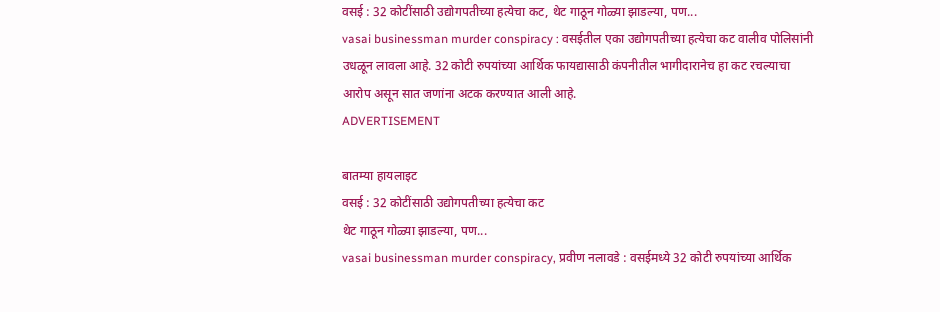वसई : 32 कोटींसाठी उद्योगपतीच्या हत्येचा कट, थेट गाठून गोळ्या झाडल्या, पण...
vasai businessman murder conspiracy : वसईतील एका उद्योगपतीच्या हत्येचा कट वालीव पोलिसांनी उधळून लावला आहे. 32 कोटी रुपयांच्या आर्थिक फायद्यासाठी कंपनीतील भागीदारानेच हा कट रचल्याचा आरोप असून सात जणांना अटक करण्यात आली आहे.
ADVERTISEMENT

बातम्या हायलाइट
वसई : 32 कोटींसाठी उद्योगपतीच्या हत्येचा कट
थेट गाठून गोळ्या झाडल्या, पण...
vasai businessman murder conspiracy, प्रवीण नलावडे : वसईमध्ये 32 कोटी रुपयांच्या आर्थिक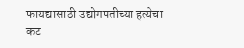फायद्यासाठी उद्योगपतीच्या हत्येचा कट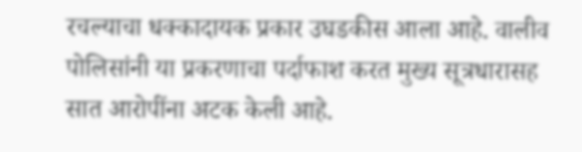रचल्याचा धक्कादायक प्रकार उघडकीस आला आहे. वालीव पोलिसांनी या प्रकरणाचा पर्दाफाश करत मुख्य सूत्रधारासह सात आरोपींना अटक केली आहे.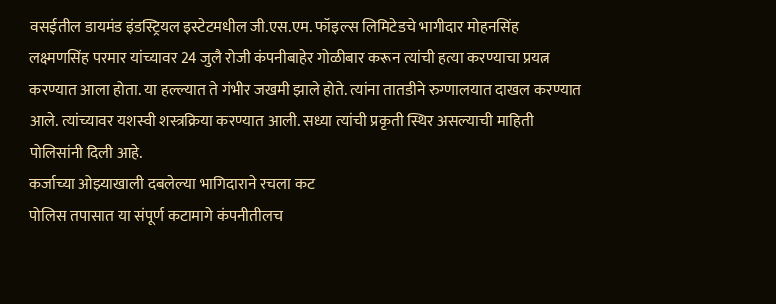वसईतील डायमंड इंडस्ट्रियल इस्टेटमधील जी.एस.एम. फॉइल्स लिमिटेडचे भागीदार मोहनसिंह लक्ष्मणसिंह परमार यांच्यावर 24 जुलै रोजी कंपनीबाहेर गोळीबार करून त्यांची हत्या करण्याचा प्रयत्न करण्यात आला होता. या हल्ल्यात ते गंभीर जखमी झाले होते. त्यांना तातडीने रुग्णालयात दाखल करण्यात आले. त्यांच्यावर यशस्वी शस्त्रक्रिया करण्यात आली. सध्या त्यांची प्रकृती स्थिर असल्याची माहिती पोलिसांनी दिली आहे.
कर्जाच्या ओझ्याखाली दबलेल्या भागिदाराने रचला कट
पोलिस तपासात या संपूर्ण कटामागे कंपनीतीलच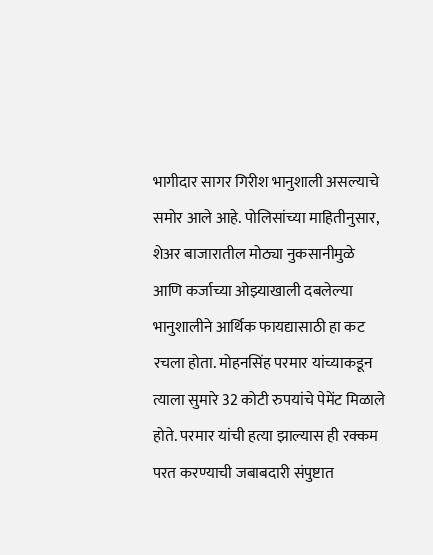भागीदार सागर गिरीश भानुशाली असल्याचे समोर आले आहे. पोलिसांच्या माहितीनुसार, शेअर बाजारातील मोठ्या नुकसानीमुळे आणि कर्जाच्या ओझ्याखाली दबलेल्या भानुशालीने आर्थिक फायद्यासाठी हा कट रचला होता. मोहनसिंह परमार यांच्याकडून त्याला सुमारे 32 कोटी रुपयांचे पेमेंट मिळाले होते. परमार यांची हत्या झाल्यास ही रक्कम परत करण्याची जबाबदारी संपुष्टात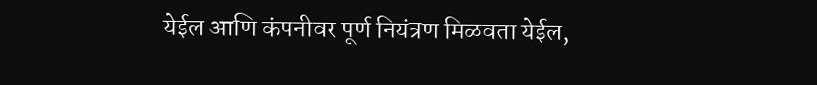येईल आणि कंपनीवर पूर्ण नियंत्रण मिळवता येईल,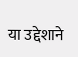या उद्देशाने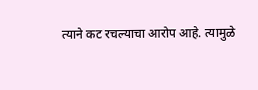त्याने कट रचल्याचा आरोप आहे. त्यामुळे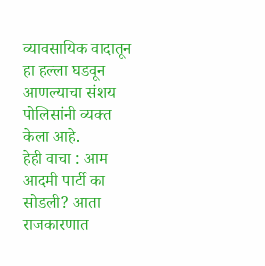व्यावसायिक वादातून हा हल्ला घडवून आणल्याचा संशय पोलिसांनी व्यक्त केला आहे.
हेही वाचा : आम आदमी पार्टी का सोडली? आता राजकारणात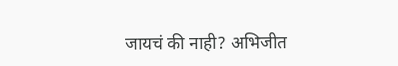जायचं की नाही? अभिजीत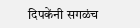दिपकेंनी सगळंच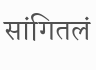सांगितलं